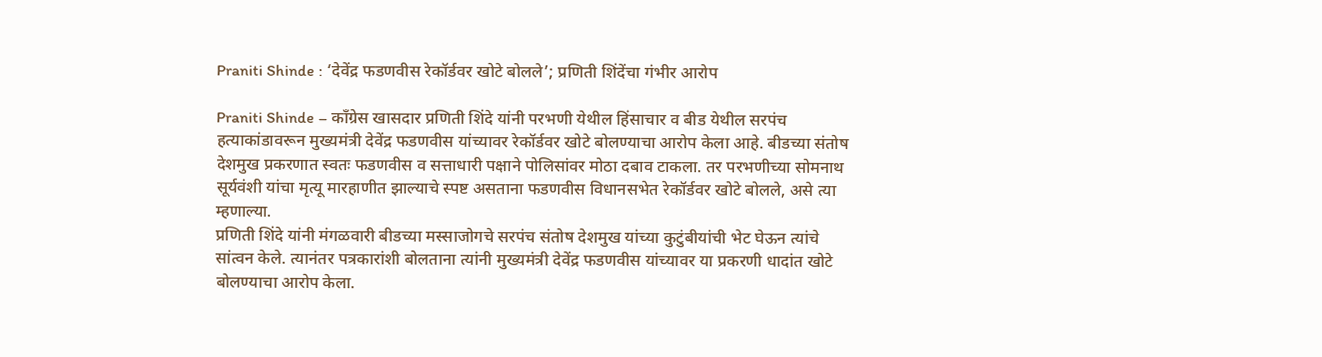Praniti Shinde : ‘देवेंद्र फडणवीस रेकॉर्डवर खोटे बोलले’; प्रणिती शिंदेंचा गंभीर आरोप

Praniti Shinde – काँग्रेस खासदार प्रणिती शिंदे यांनी परभणी येथील हिंसाचार व बीड येथील सरपंच हत्याकांडावरून मुख्यमंत्री देवेंद्र फडणवीस यांच्यावर रेकॉर्डवर खोटे बोलण्याचा आरोप केला आहे. बीडच्या संतोष देशमुख प्रकरणात स्वतः फडणवीस व सत्ताधारी पक्षाने पोलिसांवर मोठा दबाव टाकला. तर परभणीच्या सोमनाथ सूर्यवंशी यांचा मृत्यू मारहाणीत झाल्याचे स्पष्ट असताना फडणवीस विधानसभेत रेकॉर्डवर खोटे बोलले, असे त्या म्हणाल्या.
प्रणिती शिंदे यांनी मंगळवारी बीडच्या मस्साजोगचे सरपंच संतोष देशमुख यांच्या कुटुंबीयांची भेट घेऊन त्यांचे सांत्वन केले. त्यानंतर पत्रकारांशी बोलताना त्यांनी मुख्यमंत्री देवेंद्र फडणवीस यांच्यावर या प्रकरणी धादांत खोटे बोलण्याचा आरोप केला.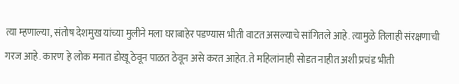त्या म्हणाल्या, संतोष देशमुख यांच्या मुलीने मला घराबाहेर पडण्यास भीती वाटत असल्याचे सांगितले आहे. त्यामुळे तिलाही संरक्षणाची गरज आहे. कारण हे लोक मनात डोखू ठेवून पाळत ठेवून असे करत आहेत. ते महिलांनाही सोडत नाहीत अशी प्रचंड भीती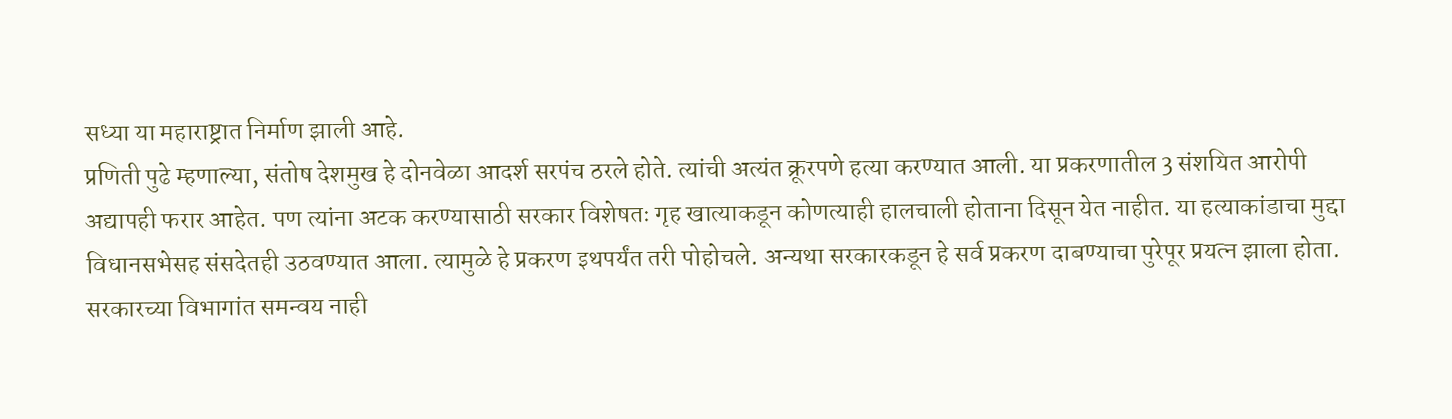सध्या या महाराष्ट्रात निर्माण झाली आहे.
प्रणिती पुढे म्हणाल्या, संतोष देशमुख हे दोनवेळा आदर्श सरपंच ठरले होते. त्यांची अत्यंत क्रूरपणे हत्या करण्यात आली. या प्रकरणातील 3 संशयित आरोपी अद्यापही फरार आहेत. पण त्यांना अटक करण्यासाठी सरकार विशेषतः गृह खात्याकडून कोणत्याही हालचाली होताना दिसून येत नाहीत. या हत्याकांडाचा मुद्दा विधानसभेसह संसदेतही उठवण्यात आला. त्यामुळे हे प्रकरण इथपर्यंत तरी पोहोचले. अन्यथा सरकारकडून हे सर्व प्रकरण दाबण्याचा पुरेपूर प्रयत्न झाला होता.
सरकारच्या विभागांत समन्वय नाही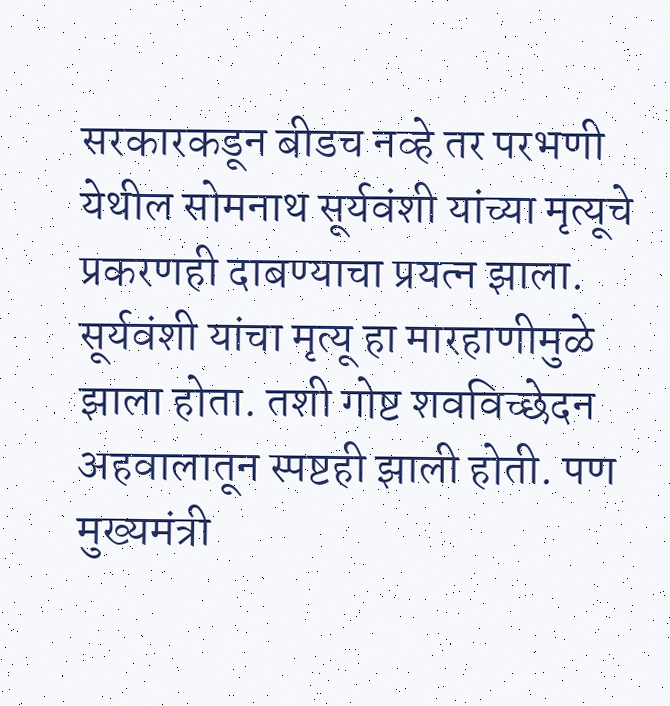सरकारकडून बीडच नव्हे तर परभणी येथील सोमनाथ सूर्यवंशी यांच्या मृत्यूचे प्रकरणही दाबण्याचा प्रयत्न झाला. सूर्यवंशी यांचा मृत्यू हा मारहाणीमुळे झाला होता. तशी गोष्ट शवविच्छेदन अहवालातून स्पष्टही झाली होती. पण मुख्यमंत्री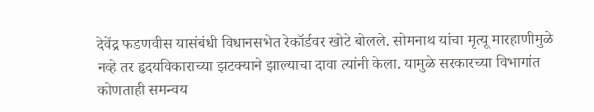देवेंद्र फडणवीस यासंबंधी विधानसभेत रेकॉर्डवर खोटे बोलले. सोमनाथ यांचा मृत्यू मारहाणीमुळे नव्हे तर हृदयविकाराच्या झटक्याने झाल्याचा दावा त्यांनी केला. यामुळे सरकारच्या विभागांत कोणताही समन्वय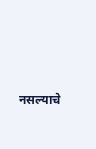नसल्याचे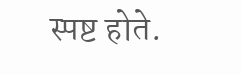स्पष्ट होते.